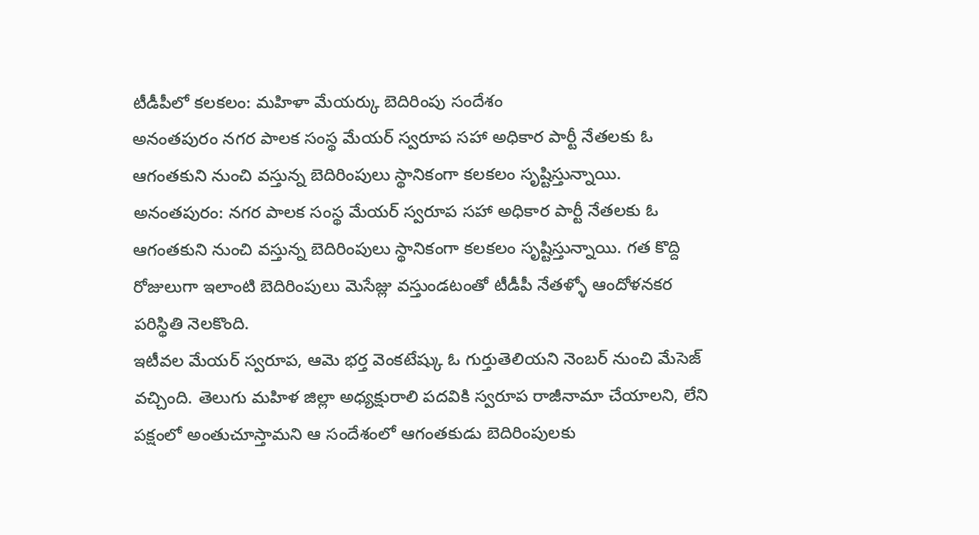టీడీపీలో కలకలం: మహిళా మేయర్కు బెదిరింపు సందేశం
అనంతపురం నగర పాలక సంస్థ మేయర్ స్వరూప సహా అధికార పార్టీ నేతలకు ఓ ఆగంతకుని నుంచి వస్తున్న బెదిరింపులు స్థానికంగా కలకలం సృష్టిస్తున్నాయి.
అనంతపురం: నగర పాలక సంస్థ మేయర్ స్వరూప సహా అధికార పార్టీ నేతలకు ఓ ఆగంతకుని నుంచి వస్తున్న బెదిరింపులు స్థానికంగా కలకలం సృష్టిస్తున్నాయి. గత కొద్ది రోజులుగా ఇలాంటి బెదిరింపులు మెసేజ్లు వస్తుండటంతో టీడీపీ నేతళ్ళో ఆందోళనకర పరిస్థితి నెలకొంది.
ఇటీవల మేయర్ స్వరూప, ఆమె భర్త వెంకటేష్కు ఓ గుర్తుతెలియని నెంబర్ నుంచి మేసెజ్ వచ్చింది. తెలుగు మహిళ జిల్లా అధ్యక్షురాలి పదవికి స్వరూప రాజీనామా చేయాలని, లేని పక్షంలో అంతుచూస్తామని ఆ సందేశంలో ఆగంతకుడు బెదిరింపులకు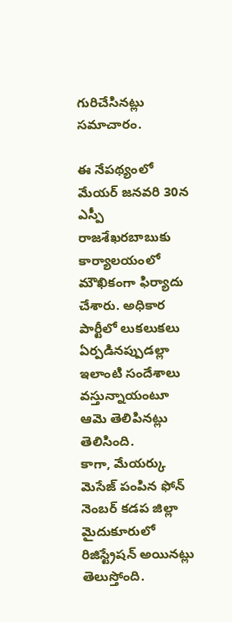గురిచేసినట్లు సమాచారం.

ఈ నేపథ్యంలో మేయర్ జనవరి 30న ఎస్పీ రాజశేఖరబాబుకు కార్యాలయంలో మౌఖికంగా ఫిర్యాదు చేశారు. అధికార పార్టీలో లుకలుకలు ఏర్పడినప్పుడల్లా ఇలాంటి సందేశాలు వస్తున్నాయంటూ ఆమె తెలిపినట్లు తెలిసింది.
కాగా, మేయర్కు మెసేజ్ పంపిన ఫోన్ నెంబర్ కడప జిల్లా మైదుకూరులో రిజిస్ట్రేషన్ అయినట్లు తెలుస్తోంది.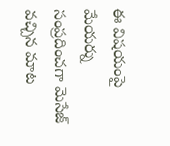ఈ విషయంపై మేయర్ను సంప్రదించగా మెసేజ్ వచ్చిన మాట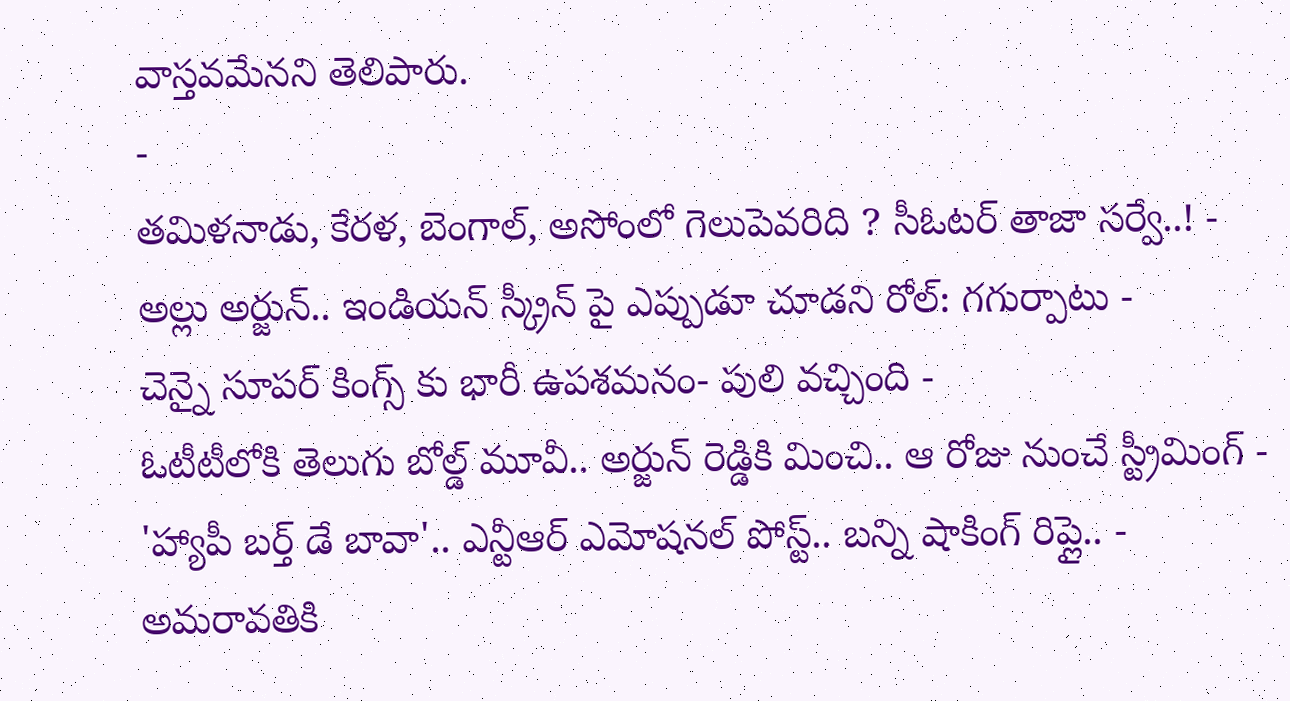వాస్తవమేనని తెలిపారు.
-
తమిళనాడు, కేరళ, బెంగాల్, అసోంలో గెలుపెవరిది ? సీఓటర్ తాజా సర్వే..! -
అల్లు అర్జున్.. ఇండియన్ స్క్రీన్ పై ఎప్పుడూ చూడని రోల్: గగుర్పాటు -
చెన్నై సూపర్ కింగ్స్ కు భారీ ఉపశమనం- పులి వచ్చింది -
ఓటీటీలోకి తెలుగు బోల్డ్ మూవీ.. అర్జున్ రెడ్డికి మించి.. ఆ రోజు నుంచే స్ట్రీమింగ్ -
'హ్యాపీ బర్త్ డే బావా'.. ఎన్టీఆర్ ఎమోషనల్ పోస్ట్.. బన్ని షాకింగ్ రిప్లై.. -
అమరావతికి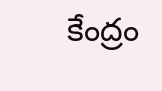కేంద్రం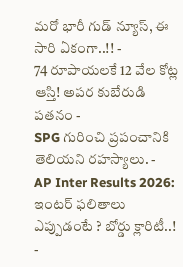మరో భారీ గుడ్ న్యూస్, ఈ సారి ఏకంగా..!! -
74 రూపాయలకే 12 వేల కోట్ల ఆస్తి! అపర కుబేరుడి పతనం -
SPG గురించి ప్రపంచానికి తెలియని రహస్యాలు. -
AP Inter Results 2026: ఇంటర్ ఫలితాలు ఎప్పుడంటే ? బోర్డు క్లారిటీ..! -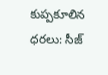కుప్పకూలిన ధరలు: సీజ్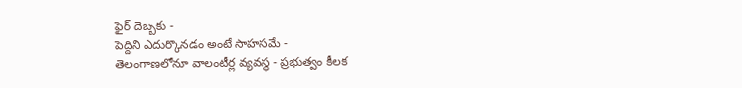ఫైర్ దెబ్బకు -
పెద్దిని ఎదుర్కొనడం అంటే సాహసమే -
తెలంగాణలోనూ వాలంటీర్ల వ్యవస్థ - ప్రభుత్వం కీలక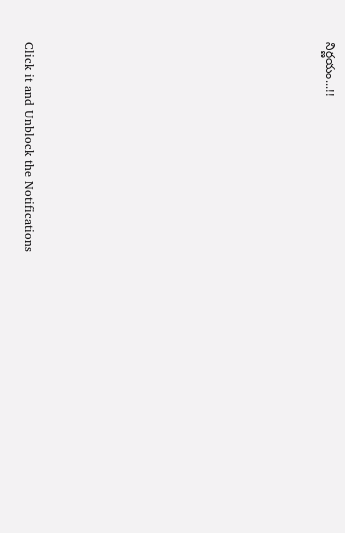నిర్ణయం...!!












Click it and Unblock the Notifications